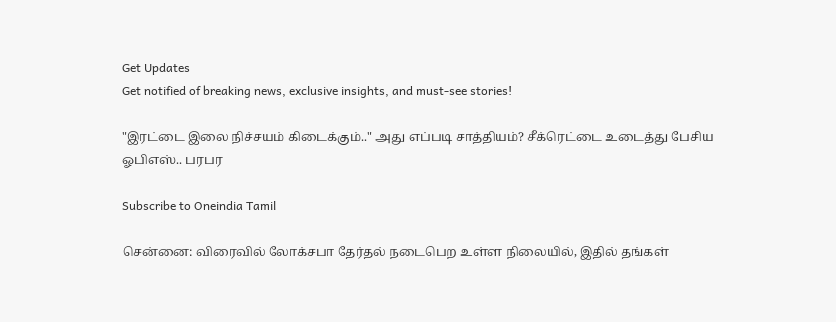Get Updates
Get notified of breaking news, exclusive insights, and must-see stories!

"இரட்டை இலை நிச்சயம் கிடைக்கும்.." அது எப்படி சாத்தியம்? சீக்ரெட்டை உடைத்து பேசிய ஓபிஎஸ்.. பரபர

Subscribe to Oneindia Tamil

சென்னை: விரைவில் லோக்சபா தேர்தல் நடைபெற உள்ள நிலையில், இதில் தங்கள்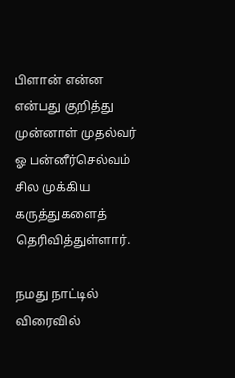பிளான் என்ன என்பது குறித்து முன்னாள் முதல்வர் ஓ பன்னீர்செல்வம் சில முக்கிய கருத்துகளைத் தெரிவித்துள்ளார்.

நமது நாட்டில் விரைவில்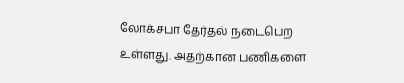லோக்சபா தேர்தல் நடைபெற உள்ளது. அதற்கான பணிகளை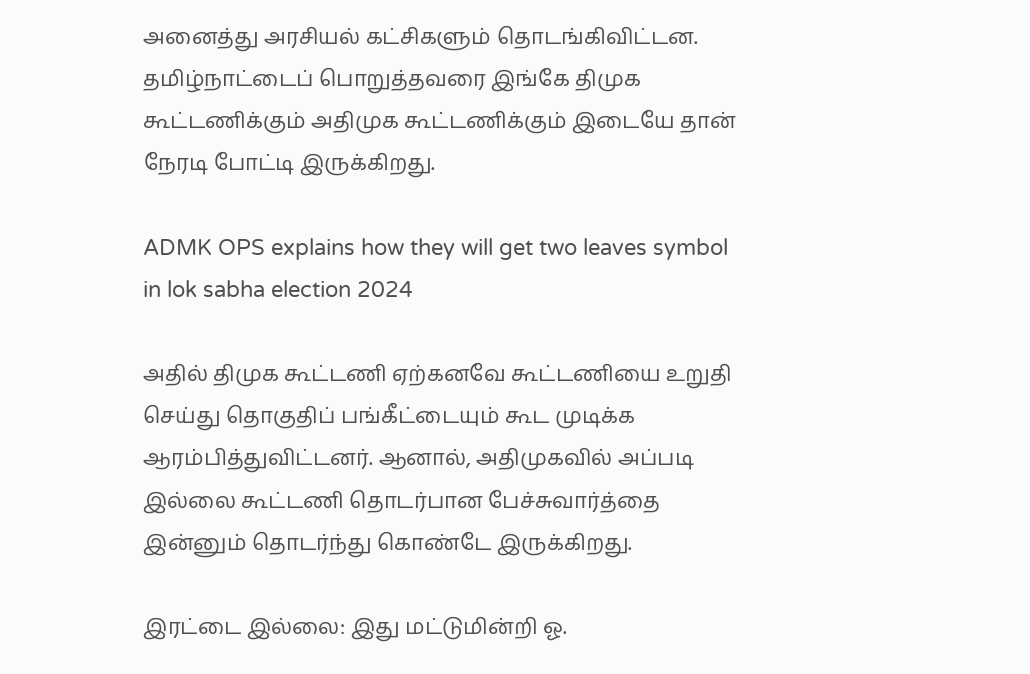அனைத்து அரசியல் கட்சிகளும் தொடங்கிவிட்டன. தமிழ்நாட்டைப் பொறுத்தவரை இங்கே திமுக கூட்டணிக்கும் அதிமுக கூட்டணிக்கும் இடையே தான் நேரடி போட்டி இருக்கிறது.

ADMK OPS explains how they will get two leaves symbol in lok sabha election 2024

அதில் திமுக கூட்டணி ஏற்கனவே கூட்டணியை உறுதி செய்து தொகுதிப் பங்கீட்டையும் கூட முடிக்க ஆரம்பித்துவிட்டனர். ஆனால், அதிமுகவில் அப்படி இல்லை கூட்டணி தொடர்பான பேச்சுவார்த்தை இன்னும் தொடர்ந்து கொண்டே இருக்கிறது.

இரட்டை இல்லை: இது மட்டுமின்றி ஓ.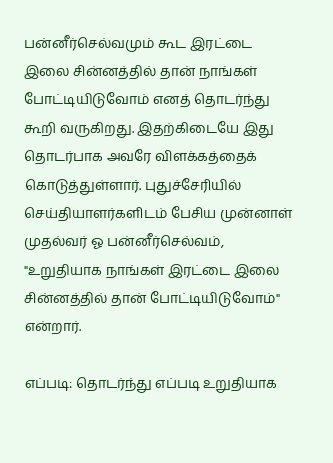பன்னீர்செல்வமும் கூட இரட்டை இலை சின்னத்தில் தான் நாங்கள் போட்டியிடுவோம் எனத் தொடர்ந்து கூறி வருகிறது. இதற்கிடையே இது தொடர்பாக அவரே விளக்கத்தைக் கொடுத்துள்ளார். புதுச்சேரியில் செய்தியாளர்களிடம் பேசிய முன்னாள் முதல்வர் ஓ பன்னீர்செல்வம், "உறுதியாக நாங்கள் இரட்டை இலை சின்னத்தில் தான் போட்டியிடுவோம்" என்றார்.

எப்படி: தொடர்ந்து எப்படி உறுதியாக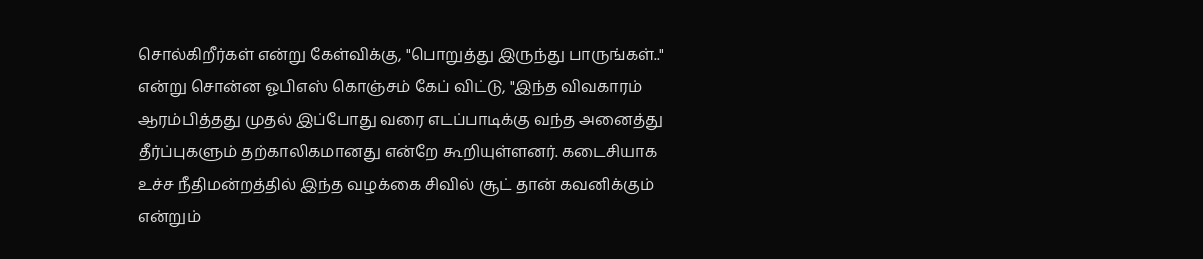சொல்கிறீர்கள் என்று கேள்விக்கு, "பொறுத்து இருந்து பாருங்கள்.." என்று சொன்ன ஓபிஎஸ் கொஞ்சம் கேப் விட்டு, "இந்த விவகாரம் ஆரம்பித்தது முதல் இப்போது வரை எடப்பாடிக்கு வந்த அனைத்து தீர்ப்புகளும் தற்காலிகமானது என்றே கூறியுள்ளனர். கடைசியாக உச்ச நீதிமன்றத்தில் இந்த வழக்கை சிவில் சூட் தான் கவனிக்கும் என்றும்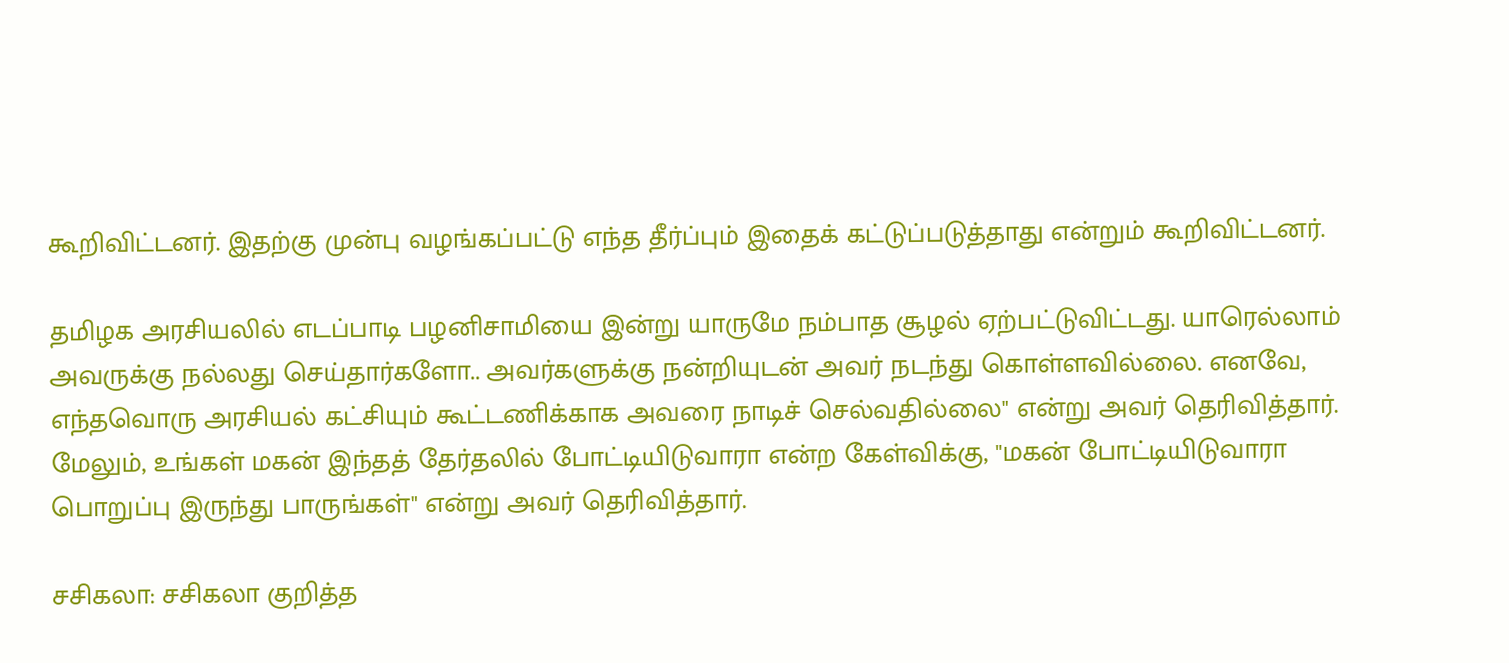கூறிவிட்டனர். இதற்கு முன்பு வழங்கப்பட்டு எந்த தீர்ப்பும் இதைக் கட்டுப்படுத்தாது என்றும் கூறிவிட்டனர்.

தமிழக அரசியலில் எடப்பாடி பழனிசாமியை இன்று யாருமே நம்பாத சூழல் ஏற்பட்டுவிட்டது. யாரெல்லாம் அவருக்கு நல்லது செய்தார்களோ.. அவர்களுக்கு நன்றியுடன் அவர் நடந்து கொள்ளவில்லை. எனவே, எந்தவொரு அரசியல் கட்சியும் கூட்டணிக்காக அவரை நாடிச் செல்வதில்லை" என்று அவர் தெரிவித்தார். மேலும், உங்கள் மகன் இந்தத் தேர்தலில் போட்டியிடுவாரா என்ற கேள்விக்கு, "மகன் போட்டியிடுவாரா பொறுப்பு இருந்து பாருங்கள்" என்று அவர் தெரிவித்தார்.

சசிகலா: சசிகலா குறித்த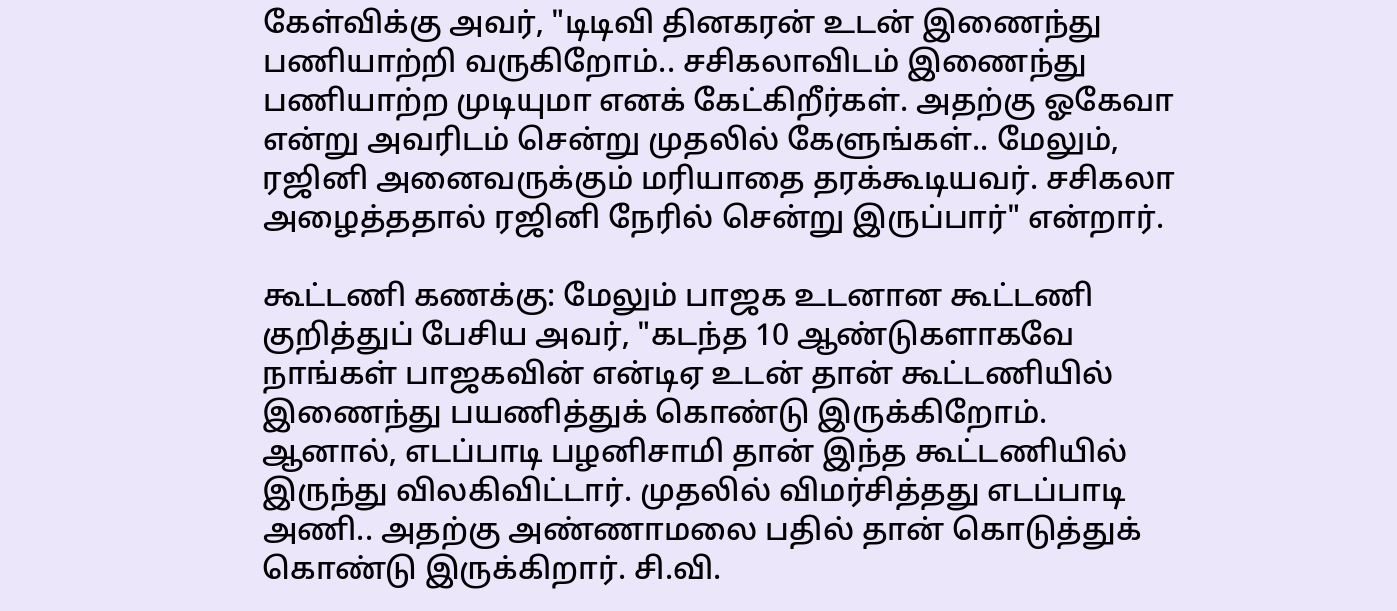கேள்விக்கு அவர், "டிடிவி தினகரன் உடன் இணைந்து பணியாற்றி வருகிறோம்.. சசிகலாவிடம் இணைந்து பணியாற்ற முடியுமா எனக் கேட்கிறீர்கள். அதற்கு ஓகேவா என்று அவரிடம் சென்று முதலில் கேளுங்கள்.. மேலும், ரஜினி அனைவருக்கும் மரியாதை தரக்கூடியவர். சசிகலா அழைத்ததால் ரஜினி நேரில் சென்று இருப்பார்" என்றார்.

கூட்டணி கணக்கு: மேலும் பாஜக உடனான கூட்டணி குறித்துப் பேசிய அவர், "கடந்த 10 ஆண்டுகளாகவே நாங்கள் பாஜகவின் என்டிஏ உடன் தான் கூட்டணியில் இணைந்து பயணித்துக் கொண்டு இருக்கிறோம். ஆனால், எடப்பாடி பழனிசாமி தான் இந்த கூட்டணியில் இருந்து விலகிவிட்டார். முதலில் விமர்சித்தது எடப்பாடி அணி.. அதற்கு அண்ணாமலை பதில் தான் கொடுத்துக் கொண்டு இருக்கிறார். சி.வி.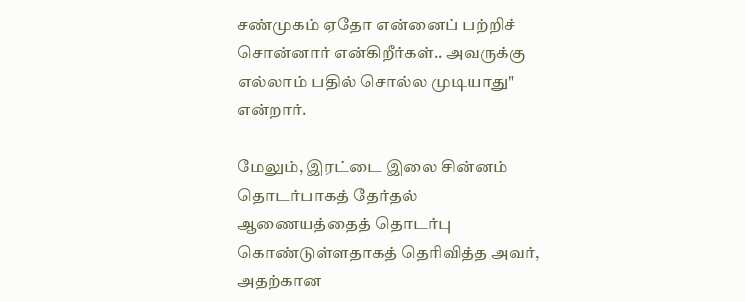சண்முகம் ஏதோ என்னைப் பற்றிச் சொன்னார் என்கிறீர்கள்.. அவருக்கு எல்லாம் பதில் சொல்ல முடியாது" என்றார்.

மேலும், இரட்டை இலை சின்னம் தொடர்பாகத் தேர்தல் ஆணையத்தைத் தொடர்பு கொண்டுள்ளதாகத் தெரிவித்த அவர், அதற்கான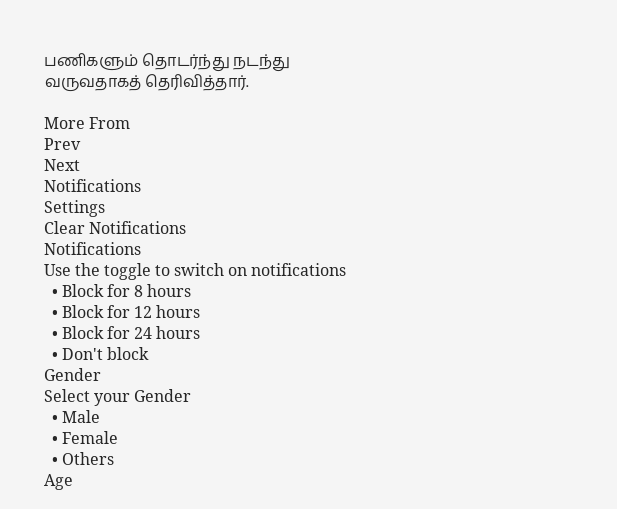பணிகளும் தொடர்ந்து நடந்து வருவதாகத் தெரிவித்தார்.

More From
Prev
Next
Notifications
Settings
Clear Notifications
Notifications
Use the toggle to switch on notifications
  • Block for 8 hours
  • Block for 12 hours
  • Block for 24 hours
  • Don't block
Gender
Select your Gender
  • Male
  • Female
  • Others
Age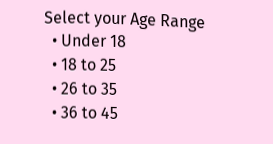Select your Age Range
  • Under 18
  • 18 to 25
  • 26 to 35
  • 36 to 45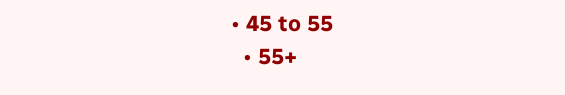• 45 to 55
  • 55+